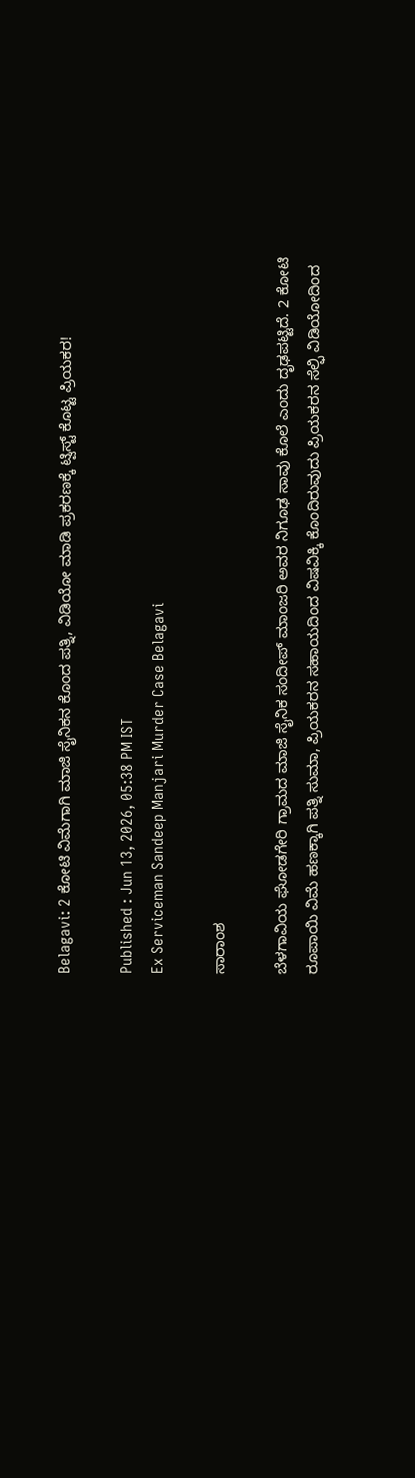Belagavi: 2 ಕೋಟಿ ವಿಮೆಗಾಗಿ ಮಾಜಿ ಸೈನಿಕನ ಕೊಂದ ಪತ್ನಿ, ವಿಡಿಯೋ ಮಾಡಿ ಪ್ರಕರಣಕ್ಕೆ ಟ್ವಿಸ್ಟ್ ಕೊಟ್ಟ ಪ್ರಿಯಕರ!

Published : Jun 13, 2026, 05:38 PM IST
Ex Serviceman Sandeep Manjari Murder Case Belagavi

ಸಾರಾಂಶ

ಬೆಳಗಾವಿಯ ಘೋಡಗೇರಿ ಗ್ರಾಮದ ಮಾಜಿ ಸೈನಿಕ ಸಂದೀಪ್ ಮಾಂಜರಿ ಅವರ ನಿಗೂಢ ಸಾವು ಕೊಲೆ ಎಂದು ದೃಢಪಟ್ಟಿದೆ. 2 ಕೋಟಿ ರೂಪಾಯಿ ವಿಮೆ ಹಣಕ್ಕಾಗಿ ಪತ್ನಿ ಸುಮಾ, ಪ್ರಿಯಕರನ ಸಹಾಯದಿಂದ ವಿಷವಿಕ್ಕಿ ಕೊಂದಿರುವುದು ಪ್ರಿಯಕರನ ಸೆಲ್ಫಿ ವಿಡಿಯೋದಿಂದ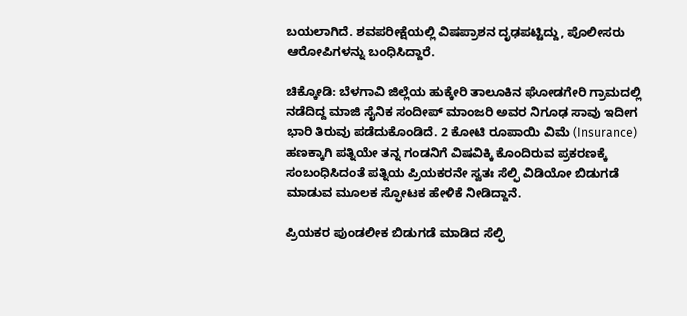ಬಯಲಾಗಿದೆ. ಶವಪರೀಕ್ಷೆಯಲ್ಲಿ ವಿಷಪ್ರಾಶನ ದೃಢಪಟ್ಟಿದ್ದು, ಪೊಲೀಸರು ಆರೋಪಿಗಳನ್ನು ಬಂಧಿಸಿದ್ದಾರೆ.

ಚಿಕ್ಕೋಡಿ: ಬೆಳಗಾವಿ ಜಿಲ್ಲೆಯ ಹುಕ್ಕೇರಿ ತಾಲೂಕಿನ ಘೋಡಗೇರಿ ಗ್ರಾಮದಲ್ಲಿ ನಡೆದಿದ್ದ ಮಾಜಿ ಸೈನಿಕ ಸಂದೀಪ್ ಮಾಂಜರಿ ಅವರ ನಿಗೂಢ ಸಾವು ಇದೀಗ ಭಾರಿ ತಿರುವು ಪಡೆದುಕೊಂಡಿದೆ. 2 ಕೋಟಿ ರೂಪಾಯಿ ವಿಮೆ (Insurance) ಹಣಕ್ಕಾಗಿ ಪತ್ನಿಯೇ ತನ್ನ ಗಂಡನಿಗೆ ವಿಷವಿಕ್ಕಿ ಕೊಂದಿರುವ ಪ್ರಕರಣಕ್ಕೆ ಸಂಬಂಧಿಸಿದಂತೆ ಪತ್ನಿಯ ಪ್ರಿಯಕರನೇ ಸ್ವತಃ ಸೆಲ್ಫಿ ವಿಡಿಯೋ ಬಿಡುಗಡೆ ಮಾಡುವ ಮೂಲಕ ಸ್ಫೋಟಕ ಹೇಳಿಕೆ ನೀಡಿದ್ದಾನೆ.

ಪ್ರಿಯಕರ ಪುಂಡಲೀಕ ಬಿಡುಗಡೆ ಮಾಡಿದ ಸೆಲ್ಫಿ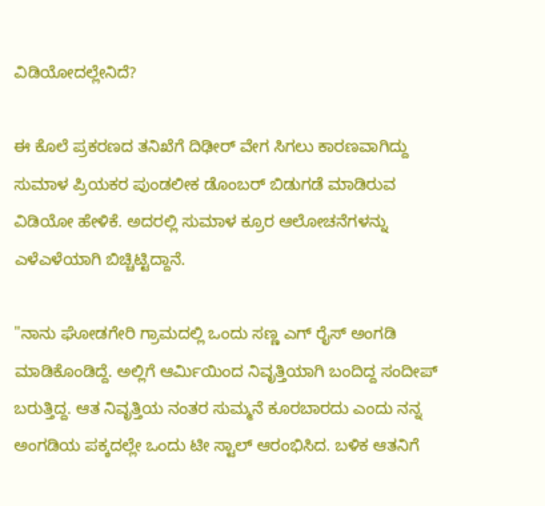ವಿಡಿಯೋದಲ್ಲೇನಿದೆ?

ಈ ಕೊಲೆ ಪ್ರಕರಣದ ತನಿಖೆಗೆ ದಿಢೀರ್ ವೇಗ ಸಿಗಲು ಕಾರಣವಾಗಿದ್ದು ಸುಮಾಳ ಪ್ರಿಯಕರ ಪುಂಡಲೀಕ ಡೊಂಬರ್ ಬಿಡುಗಡೆ ಮಾಡಿರುವ ವಿಡಿಯೋ ಹೇಳಿಕೆ. ಅದರಲ್ಲಿ ಸುಮಾಳ ಕ್ರೂರ ಆಲೋಚನೆಗಳನ್ನು ಎಳೆಎಳೆಯಾಗಿ ಬಿಚ್ಚಿಟ್ಟಿದ್ದಾನೆ.

"ನಾನು ಘೋಡಗೇರಿ ಗ್ರಾಮದಲ್ಲಿ ಒಂದು ಸಣ್ಣ ಎಗ್ ರೈಸ್ ಅಂಗಡಿ ಮಾಡಿಕೊಂಡಿದ್ದೆ. ಅಲ್ಲಿಗೆ ಆರ್ಮಿಯಿಂದ ನಿವೃತ್ತಿಯಾಗಿ ಬಂದಿದ್ದ ಸಂದೀಪ್ ಬರುತ್ತಿದ್ದ. ಆತ ನಿವೃತ್ತಿಯ ನಂತರ ಸುಮ್ಮನೆ ಕೂರಬಾರದು ಎಂದು ನನ್ನ ಅಂಗಡಿಯ ಪಕ್ಕದಲ್ಲೇ ಒಂದು ಟೀ ಸ್ಟಾಲ್ ಆರಂಭಿಸಿದ. ಬಳಿಕ ಆತನಿಗೆ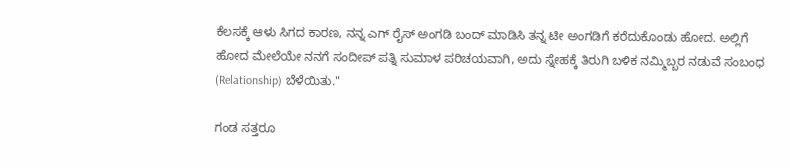ಕೆಲಸಕ್ಕೆ ಆಳು ಸಿಗದ ಕಾರಣ, ನನ್ನ ಎಗ್ ರೈಸ್ ಅಂಗಡಿ ಬಂದ್ ಮಾಡಿಸಿ ತನ್ನ ಟೀ ಅಂಗಡಿಗೆ ಕರೆದುಕೊಂಡು ಹೋದ. ಅಲ್ಲಿಗೆ ಹೋದ ಮೇಲೆಯೇ ನನಗೆ ಸಂದೀಪ್ ಪತ್ನಿ ಸುಮಾಳ ಪರಿಚಯವಾಗಿ, ಅದು ಸ್ನೇಹಕ್ಕೆ ತಿರುಗಿ ಬಳಿಕ ನಮ್ಮಿಬ್ಬರ ನಡುವೆ ಸಂಬಂಧ (Relationship) ಬೆಳೆಯಿತು."

ಗಂಡ ಸತ್ತರೂ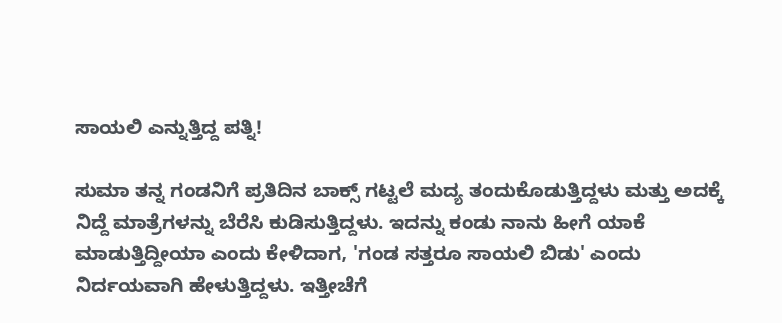ಸಾಯಲಿ ಎನ್ನುತ್ತಿದ್ದ ಪತ್ನಿ!

ಸುಮಾ ತನ್ನ ಗಂಡನಿಗೆ ಪ್ರತಿದಿನ ಬಾಕ್ಸ್ ಗಟ್ಟಲೆ ಮದ್ಯ ತಂದುಕೊಡುತ್ತಿದ್ದಳು ಮತ್ತು ಅದಕ್ಕೆ ನಿದ್ದೆ ಮಾತ್ರೆಗಳನ್ನು ಬೆರೆಸಿ ಕುಡಿಸುತ್ತಿದ್ದಳು. ಇದನ್ನು ಕಂಡು ನಾನು ಹೀಗೆ ಯಾಕೆ ಮಾಡುತ್ತಿದ್ದೀಯಾ ಎಂದು ಕೇಳಿದಾಗ, 'ಗಂಡ ಸತ್ತರೂ ಸಾಯಲಿ ಬಿಡು' ಎಂದು ನಿರ್ದಯವಾಗಿ ಹೇಳುತ್ತಿದ್ದಳು. ಇತ್ತೀಚೆಗೆ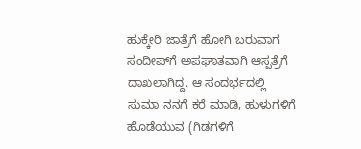ಹುಕ್ಕೇರಿ ಜಾತ್ರೆಗೆ ಹೋಗಿ ಬರುವಾಗ ಸಂದೀಪ್‌ಗೆ ಅಪಘಾತವಾಗಿ ಆಸ್ಪತ್ರೆಗೆ ದಾಖಲಾಗಿದ್ದ. ಆ ಸಂದರ್ಭದಲ್ಲಿ ಸುಮಾ ನನಗೆ ಕರೆ ಮಾಡಿ, ಹುಳುಗಳಿಗೆ ಹೊಡೆಯುವ (ಗಿಡಗಳಿಗೆ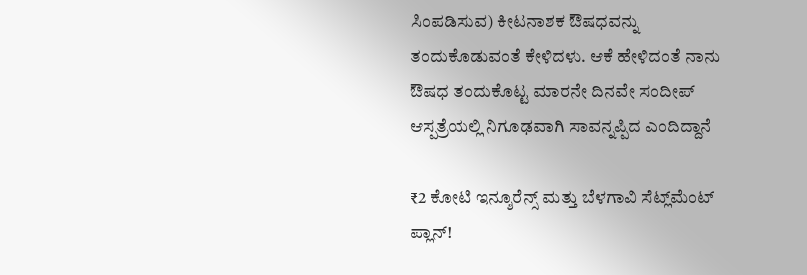ಸಿಂಪಡಿಸುವ) ಕೀಟನಾಶಕ ಔಷಧವನ್ನು ತಂದುಕೊಡುವಂತೆ ಕೇಳಿದಳು. ಆಕೆ ಹೇಳಿದಂತೆ ನಾನು ಔಷಧ ತಂದುಕೊಟ್ಟ ಮಾರನೇ ದಿನವೇ ಸಂದೀಪ್ ಆಸ್ಪತ್ರೆಯಲ್ಲಿ ನಿಗೂಢವಾಗಿ ಸಾವನ್ನಪ್ಪಿದ ಎಂದಿದ್ದಾನೆ

₹2 ಕೋಟಿ ಇನ್ಶೂರೆನ್ಸ್ ಮತ್ತು ಬೆಳಗಾವಿ ಸೆಟ್ಲ್‌ಮೆಂಟ್ ಪ್ಲಾನ್!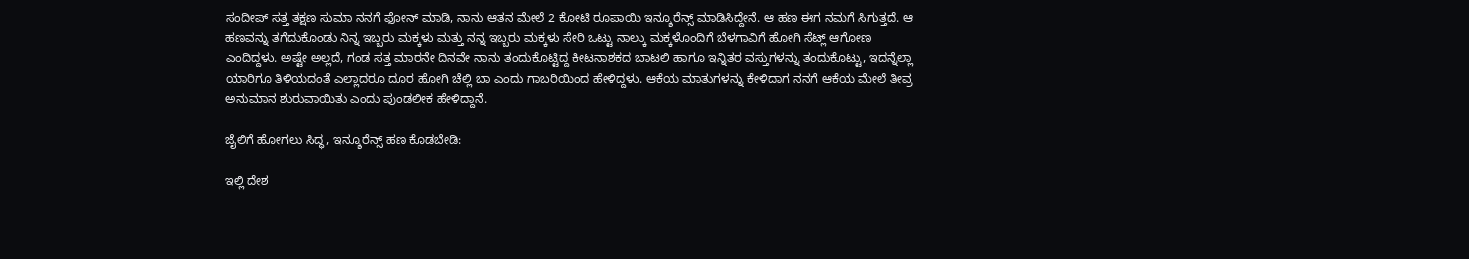ಸಂದೀಪ್ ಸತ್ತ ತಕ್ಷಣ ಸುಮಾ ನನಗೆ ಫೋನ್ ಮಾಡಿ, ನಾನು ಆತನ ಮೇಲೆ 2 ಕೋಟಿ ರೂಪಾಯಿ ಇನ್ಶೂರೆನ್ಸ್ ಮಾಡಿಸಿದ್ದೇನೆ. ಆ ಹಣ ಈಗ ನಮಗೆ ಸಿಗುತ್ತದೆ. ಆ ಹಣವನ್ನು ತಗೆದುಕೊಂಡು ನಿನ್ನ ಇಬ್ಬರು ಮಕ್ಕಳು ಮತ್ತು ನನ್ನ ಇಬ್ಬರು ಮಕ್ಕಳು ಸೇರಿ ಒಟ್ಟು ನಾಲ್ಕು ಮಕ್ಕಳೊಂದಿಗೆ ಬೆಳಗಾವಿಗೆ ಹೋಗಿ ಸೆಟ್ಲ್ ಆಗೋಣ ಎಂದಿದ್ದಳು. ಅಷ್ಟೇ ಅಲ್ಲದೆ, ಗಂಡ ಸತ್ತ ಮಾರನೇ ದಿನವೇ ನಾನು ತಂದುಕೊಟ್ಟಿದ್ದ ಕೀಟನಾಶಕದ ಬಾಟಲಿ ಹಾಗೂ ಇನ್ನಿತರ ವಸ್ತುಗಳನ್ನು ತಂದುಕೊಟ್ಟು, ಇದನ್ನೆಲ್ಲಾ ಯಾರಿಗೂ ತಿಳಿಯದಂತೆ ಎಲ್ಲಾದರೂ ದೂರ ಹೋಗಿ ಚೆಲ್ಲಿ ಬಾ ಎಂದು ಗಾಬರಿಯಿಂದ ಹೇಳಿದ್ದಳು. ಆಕೆಯ ಮಾತುಗಳನ್ನು ಕೇಳಿದಾಗ ನನಗೆ ಆಕೆಯ ಮೇಲೆ ತೀವ್ರ ಅನುಮಾನ ಶುರುವಾಯಿತು ಎಂದು ಪುಂಡಲೀಕ ಹೇಳಿದ್ದಾನೆ.

ಜೈಲಿಗೆ ಹೋಗಲು ಸಿದ್ಧ, ಇನ್ಶೂರೆನ್ಸ್ ಹಣ ಕೊಡಬೇಡಿ:

ಇಲ್ಲಿ ದೇಶ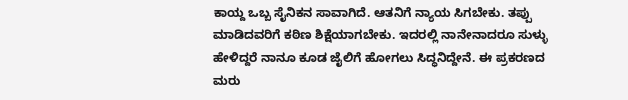ಕಾಯ್ದ ಒಬ್ಬ ಸೈನಿಕನ ಸಾವಾಗಿದೆ. ಆತನಿಗೆ ನ್ಯಾಯ ಸಿಗಬೇಕು. ತಪ್ಪು ಮಾಡಿದವರಿಗೆ ಕಠಿಣ ಶಿಕ್ಷೆಯಾಗಬೇಕು. ಇದರಲ್ಲಿ ನಾನೇನಾದರೂ ಸುಳ್ಳು ಹೇಳಿದ್ದರೆ ನಾನೂ ಕೂಡ ಜೈಲಿಗೆ ಹೋಗಲು ಸಿದ್ಧನಿದ್ದೇನೆ. ಈ ಪ್ರಕರಣದ ಮರು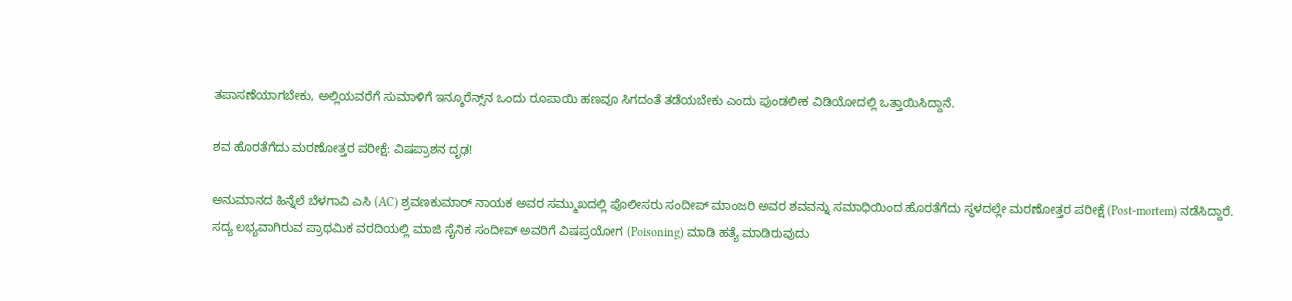ತಪಾಸಣೆಯಾಗಬೇಕು, ಅಲ್ಲಿಯವರೆಗೆ ಸುಮಾಳಿಗೆ ಇನ್ಶೂರೆನ್ಸ್‌ನ ಒಂದು ರೂಪಾಯಿ ಹಣವೂ ಸಿಗದಂತೆ ತಡೆಯಬೇಕು ಎಂದು ಪುಂಡಲೀಕ ವಿಡಿಯೋದಲ್ಲಿ ಒತ್ತಾಯಿಸಿದ್ದಾನೆ.

ಶವ ಹೊರತೆಗೆದು ಮರಣೋತ್ತರ ಪರೀಕ್ಷೆ: ವಿಷಪ್ರಾಶನ ದೃಢ!

ಅನುಮಾನದ ಹಿನ್ನೆಲೆ ಬೆಳಗಾವಿ ಎಸಿ (AC) ಶ್ರವಣಕುಮಾರ್ ನಾಯಕ ಅವರ ಸಮ್ಮುಖದಲ್ಲಿ ಪೊಲೀಸರು ಸಂದೀಪ್ ಮಾಂಜರಿ ಅವರ ಶವವನ್ನು ಸಮಾಧಿಯಿಂದ ಹೊರತೆಗೆದು ಸ್ಥಳದಲ್ಲೇ ಮರಣೋತ್ತರ ಪರೀಕ್ಷೆ (Post-mortem) ನಡೆಸಿದ್ದಾರೆ. ಸದ್ಯ ಲಭ್ಯವಾಗಿರುವ ಪ್ರಾಥಮಿಕ ವರದಿಯಲ್ಲಿ ಮಾಜಿ ಸೈನಿಕ ಸಂದೀಪ್ ಅವರಿಗೆ ವಿಷಪ್ರಯೋಗ (Poisoning) ಮಾಡಿ ಹತ್ಯೆ ಮಾಡಿರುವುದು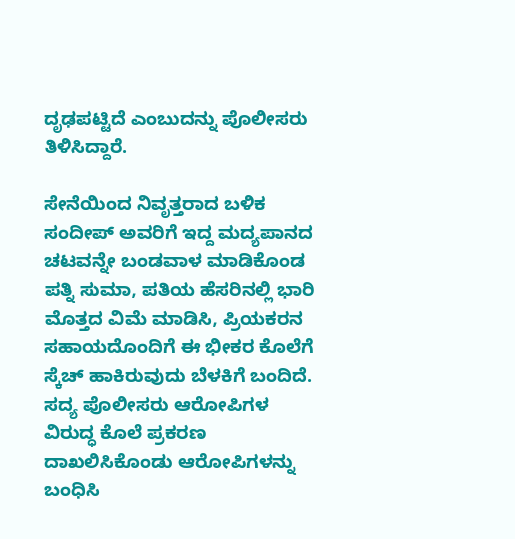ದೃಢಪಟ್ಟಿದೆ ಎಂಬುದನ್ನು ಪೊಲೀಸರು ತಿಳಿಸಿದ್ದಾರೆ.

ಸೇನೆಯಿಂದ ನಿವೃತ್ತರಾದ ಬಳಿಕ ಸಂದೀಪ್ ಅವರಿಗೆ ಇದ್ದ ಮದ್ಯಪಾನದ ಚಟವನ್ನೇ ಬಂಡವಾಳ ಮಾಡಿಕೊಂಡ ಪತ್ನಿ ಸುಮಾ, ಪತಿಯ ಹೆಸರಿನಲ್ಲಿ ಭಾರಿ ಮೊತ್ತದ ವಿಮೆ ಮಾಡಿಸಿ, ಪ್ರಿಯಕರನ ಸಹಾಯದೊಂದಿಗೆ ಈ ಭೀಕರ ಕೊಲೆಗೆ ಸ್ಕೆಚ್ ಹಾಕಿರುವುದು ಬೆಳಕಿಗೆ ಬಂದಿದೆ. ಸದ್ಯ ಪೊಲೀಸರು ಆರೋಪಿಗಳ ವಿರುದ್ಧ ಕೊಲೆ ಪ್ರಕರಣ ದಾಖಲಿಸಿಕೊಂಡು ಆರೋಪಿಗಳನ್ನು ಬಂಧಿಸಿ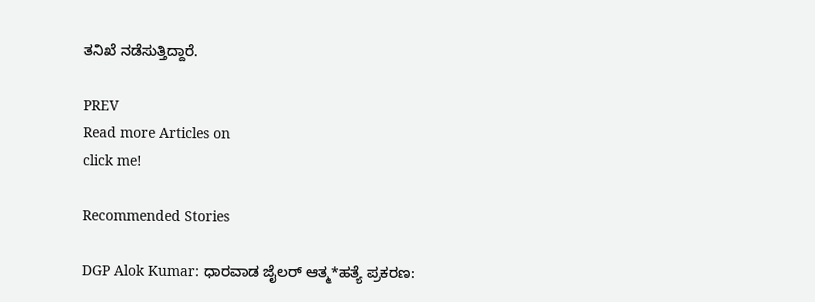ತನಿಖೆ ನಡೆಸುತ್ತಿದ್ದಾರೆ.

PREV
Read more Articles on
click me!

Recommended Stories

DGP Alok Kumar: ಧಾರವಾಡ ಜೈಲರ್ ಆತ್ಮ*ಹತ್ಯೆ ಪ್ರಕರಣ: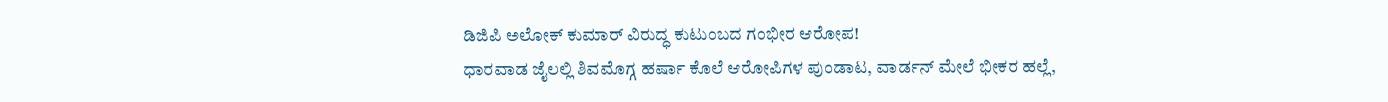ಡಿಜಿಪಿ ಅಲೋಕ್ ಕುಮಾರ್ ವಿರುದ್ಧ ಕುಟುಂಬದ ಗಂಭೀರ ಆರೋಪ!
ಧಾರವಾಡ ಜೈಲಲ್ಲಿ ಶಿವಮೊಗ್ಗ ಹರ್ಷಾ ಕೊಲೆ ಆರೋಪಿಗಳ ಪುಂಡಾಟ, ವಾರ್ಡನ್ ಮೇಲೆ ಭೀಕರ ಹಲ್ಲೆ,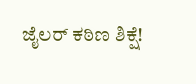ಜೈಲರ್ ಕಠಿಣ ಶಿಕ್ಷೆ!